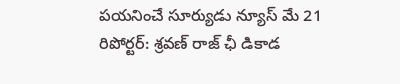పయనించే సూర్యుడు న్యూస్ మే 21 రిపోర్టర్: శ్రవణ్ రాజ్ ఛీ డికాడ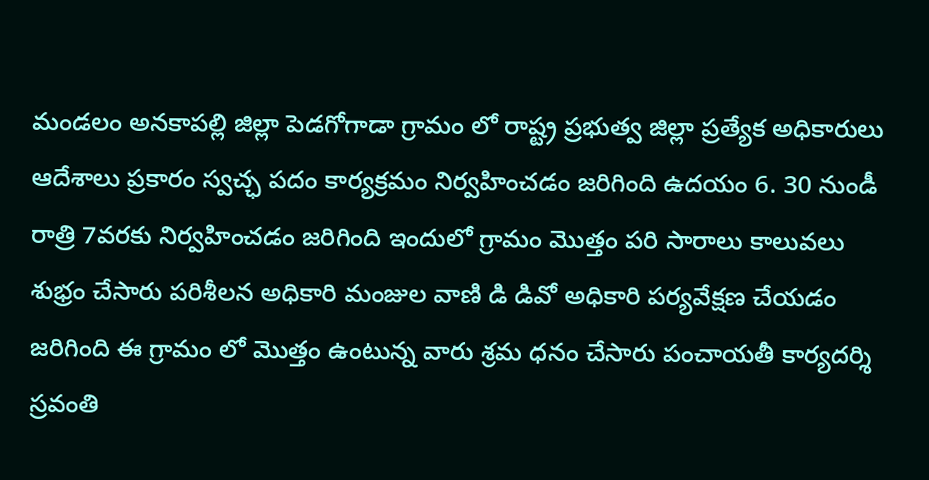మండలం అనకాపల్లి జిల్లా పెడగోగాడా గ్రామం లో రాష్ట్ర ప్రభుత్వ జిల్లా ప్రత్యేక అధికారులు ఆదేశాలు ప్రకారం స్వచ్ఛ పదం కార్యక్రమం నిర్వహించడం జరిగింది ఉదయం 6. 30 నుండీ రాత్రి 7వరకు నిర్వహించడం జరిగింది ఇందులో గ్రామం మొత్తం పరి సారాలు కాలువలు శుభ్రం చేసారు పరిశీలన అధికారి మంజుల వాణి డి డివో అధికారి పర్యవేక్షణ చేయడం జరిగింది ఈ గ్రామం లో మొత్తం ఉంటున్న వారు శ్రమ ధనం చేసారు పంచాయతీ కార్యదర్శి స్రవంతి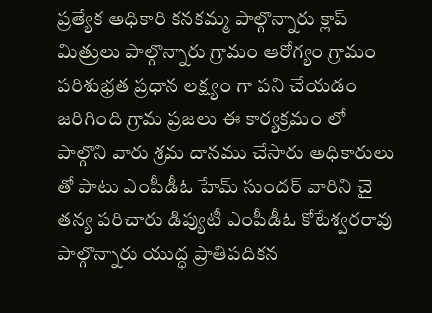ప్రత్యేక అధికారి కనకమ్మ పాల్గొన్నారు క్లాప్ మిత్రులు పాల్గొన్నారు గ్రామం ఆరోగ్యం గ్రామం పరిశుభ్రత ప్రధాన లక్ష్యం గా పని చేయడం జరిగింది గ్రామ ప్రజలు ఈ కార్యక్రమం లో పాల్గొని వారు శ్రమ దానము చేసారు అధికారులు తో పాటు ఎంపీడీఓ హేమ్ సుందర్ వారిని చై తన్య పరిచారు డిప్యుటీ ఎంపీడీఓ కోటేశ్వరరావు పాల్గొన్నారు యుద్ధ ప్రాతిపదికన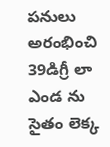పనులు అరంభించి 39డిగ్రీ లా ఎండ ను సైతం లెక్క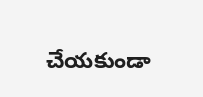చేయకుండా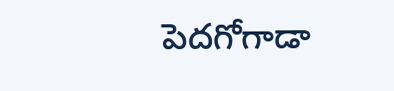పెదగోగాడా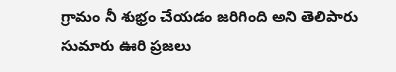గ్రామం నీ శుభ్రం చేయడం జరిగింది అని తెలిపారు సుమారు ఊరి ప్రజలు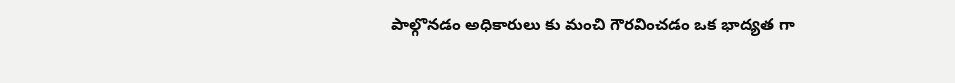పాల్గొనడం అధికారులు కు మంచి గౌరవించడం ఒక భాద్యత గా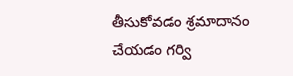తీసుకోవడం శ్రమాదానం చేయడం గర్వి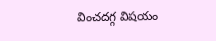వించదగ్గ విషయం